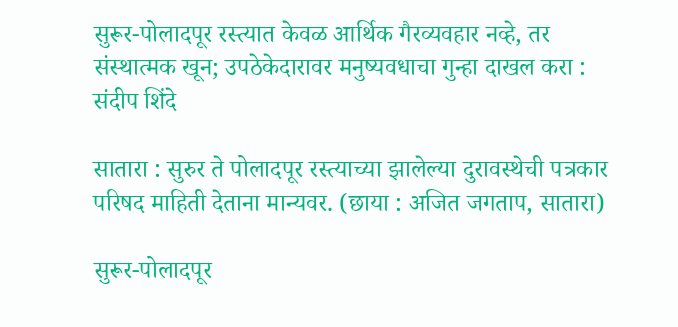सुरूर-पोलादपूर रस्त्यात केवळ आर्थिक गैरव्यवहार नव्हे, तर संस्थात्मक खून; उपठेकेदारावर मनुष्यवधाचा गुन्हा दाखल करा : संदीप शिंदे

सातारा : सुरुर ते पोलादपूर रस्त्याच्या झालेल्या दुरावस्थेची पत्रकार परिषद माहिती देताना मान्यवर. (छाया : अजित जगताप, सातारा)

सुरूर-पोलादपूर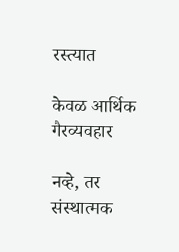रस्त्यात

केवळ आर्थिक गैरव्यवहार

नव्हे, तर संस्थात्मक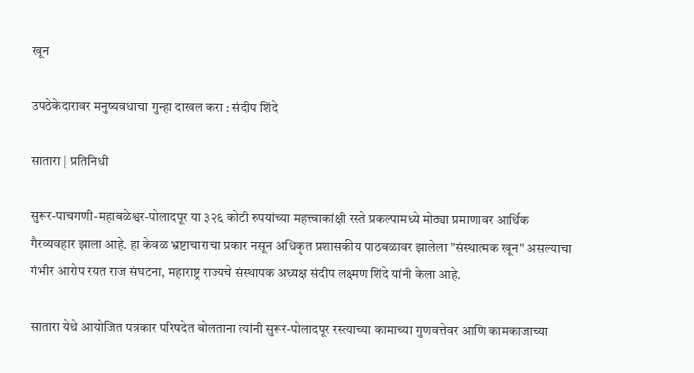खून

उपठेकेदारावर मनुष्यवधाचा गुन्हा दाखल करा : संदीप शिंदे

सातारा | प्रतिनिधी

सुरूर-पाचगणी-महाबळेश्वर-पोलादपूर या ३२६ कोटी रुपयांच्या महत्त्वाकांक्षी रस्ते प्रकल्पामध्ये मोठ्या प्रमाणावर आर्थिक गैरव्यवहार झाला आहे. हा केवळ भ्रष्टाचाराचा प्रकार नसून अधिकृत प्रशासकीय पाठबळावर झालेला "संस्थात्मक खून" असल्याचा गंभीर आरोप रयत राज संघटना, महाराष्ट्र राज्यचे संस्थापक अध्यक्ष संदीप लक्ष्मण शिंदे यांनी केला आहे.

सातारा येथे आयोजित पत्रकार परिषदेत बोलताना त्यांनी सुरूर-पोलादपूर रस्त्याच्या कामाच्या गुणवत्तेवर आणि कामकाजाच्या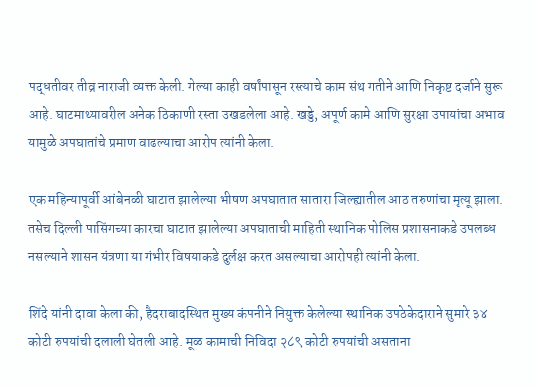पद्धतीवर तीव्र नाराजी व्यक्त केली. गेल्या काही वर्षांपासून रस्त्याचे काम संथ गतीने आणि निकृष्ट दर्जाने सुरू आहे. घाटमाथ्यावरील अनेक ठिकाणी रस्ता उखडलेला आहे. खड्डे, अपूर्ण कामे आणि सुरक्षा उपायांचा अभाव यामुळे अपघातांचे प्रमाण वाढल्याचा आरोप त्यांनी केला.

एक महिन्यापूर्वी आंबेनळी घाटात झालेल्या भीषण अपघातात सातारा जिल्ह्यातील आठ तरुणांचा मृत्यू झाला. तसेच दिल्ली पासिंगच्या कारचा घाटात झालेल्या अपघाताची माहिती स्थानिक पोलिस प्रशासनाकडे उपलब्ध नसल्याने शासन यंत्रणा या गंभीर विषयाकडे दुर्लक्ष करत असल्याचा आरोपही त्यांनी केला.

शिंदे यांनी दावा केला की, हैदराबादस्थित मुख्य कंपनीने नियुक्त केलेल्या स्थानिक उपठेकेदाराने सुमारे ३४ कोटी रुपयांची दलाली घेतली आहे. मूळ कामाची निविदा २८९ कोटी रुपयांची असताना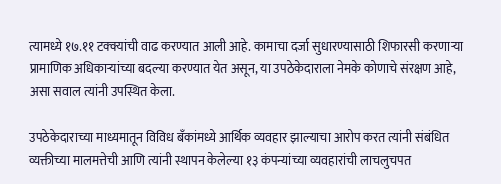त्यामध्ये १७.११ टक्क्यांची वाढ करण्यात आली आहे. कामाचा दर्जा सुधारण्यासाठी शिफारसी करणाऱ्या प्रामाणिक अधिकाऱ्यांच्या बदल्या करण्यात येत असून, या उपठेकेदाराला नेमके कोणाचे संरक्षण आहे, असा सवाल त्यांनी उपस्थित केला.

उपठेकेदाराच्या माध्यमातून विविध बँकांमध्ये आर्थिक व्यवहार झाल्याचा आरोप करत त्यांनी संबंधित व्यक्तीच्या मालमत्तेची आणि त्यांनी स्थापन केलेल्या १३ कंपन्यांच्या व्यवहारांची लाचलुचपत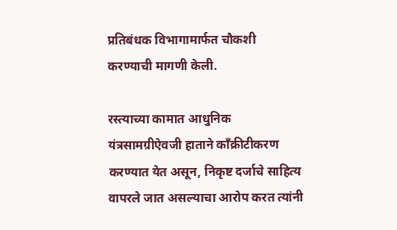प्रतिबंधक विभागामार्फत चौकशी करण्याची मागणी केली.

रस्त्याच्या कामात आधुनिक यंत्रसामग्रीऐवजी हाताने काँक्रीटीकरण करण्यात येत असून, निकृष्ट दर्जाचे साहित्य वापरले जात असल्याचा आरोप करत त्यांनी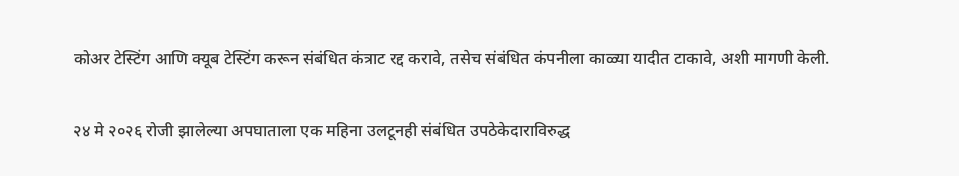कोअर टेस्टिंग आणि क्यूब टेस्टिंग करून संबंधित कंत्राट रद्द करावे, तसेच संबंधित कंपनीला काळ्या यादीत टाकावे, अशी मागणी केली.

२४ मे २०२६ रोजी झालेल्या अपघाताला एक महिना उलटूनही संबंधित उपठेकेदाराविरुद्ध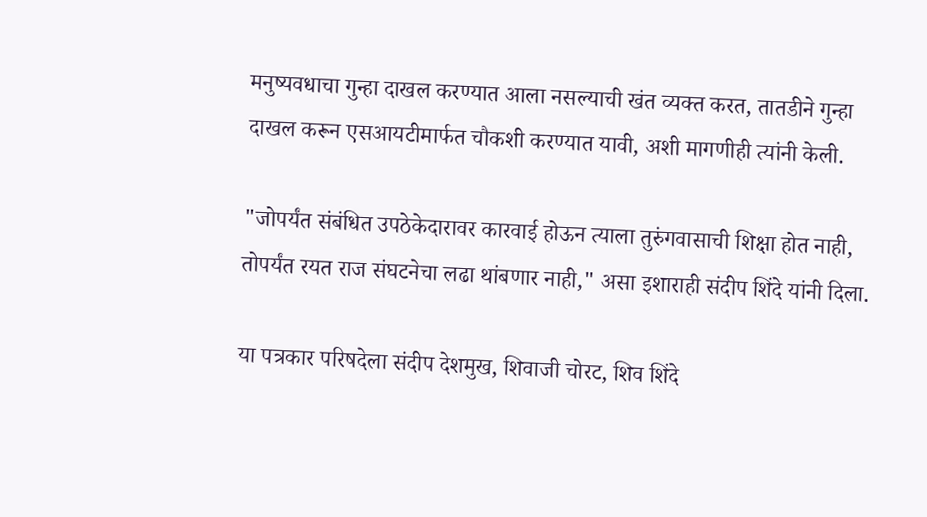मनुष्यवधाचा गुन्हा दाखल करण्यात आला नसल्याची खंत व्यक्त करत, तातडीने गुन्हा दाखल करून एसआयटीमार्फत चौकशी करण्यात यावी, अशी मागणीही त्यांनी केली.

"जोपर्यंत संबंधित उपठेकेदारावर कारवाई होऊन त्याला तुरुंगवासाची शिक्षा होत नाही, तोपर्यंत रयत राज संघटनेचा लढा थांबणार नाही," असा इशाराही संदीप शिंदे यांनी दिला.

या पत्रकार परिषदेला संदीप देशमुख, शिवाजी चोरट, शिव शिंदे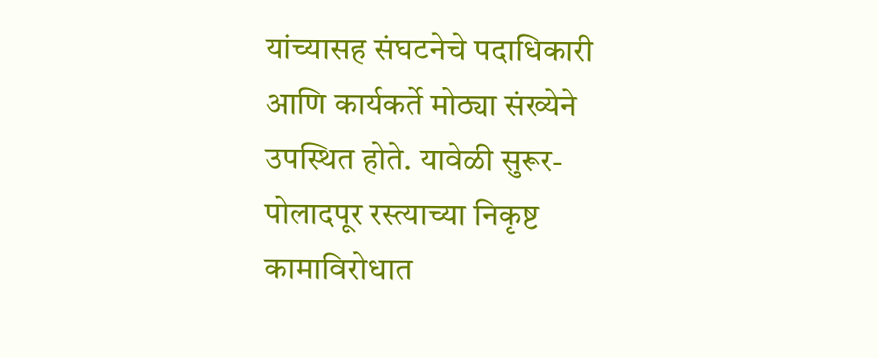यांच्यासह संघटनेचे पदाधिकारी आणि कार्यकर्ते मोठ्या संख्येने उपस्थित होते. यावेळी सुरूर-पोलादपूर रस्त्याच्या निकृष्ट कामाविरोधात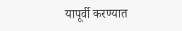यापूर्वी करण्यात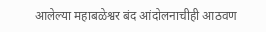आलेल्या महाबळेश्वर बंद आंदोलनाचीही आठवण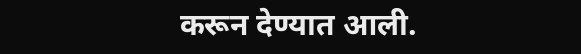करून देण्यात आली.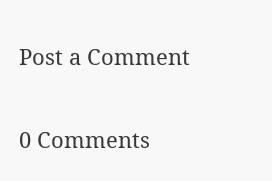Post a Comment

0 Comments